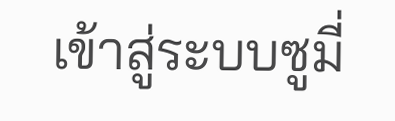เข้าสู่ระบบซูมี่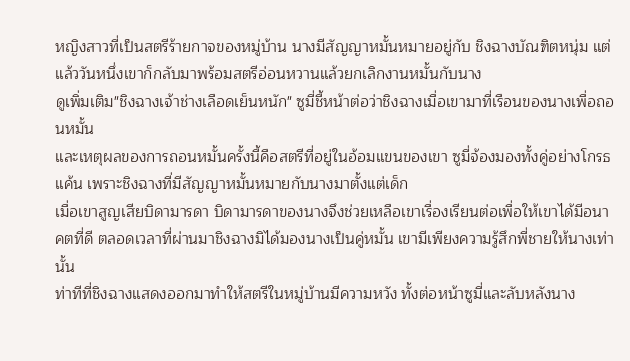หญิงสาวที่เป็นสตรีร้ายกาจของหมู่บ้าน นางมีสัญญาหมั้นหมายอยู่กับ ชิงฉางบัณฑิตหนุ่ม แต่แล้ววันหนึ่งเขาก็กลับมาพร้อมสตรีอ่อนหวานแล้วยกเลิกงานหมั้นกับนาง
ดูเพิ่มเติม"ชิงฉางเจ้าช่างเลือดเย็นหนัก" ซูมี่ชี้หน้าต่อว่าชิงฉางเมื่อเขามาที่เรือนของนางเพื่อถอนหมั้น
และเหตุผลของการถอนหมั้นครั้งนี้คือสตรีที่อยู่ในอ้อมแขนของเขา ซูมี่จ้องมองทั้งคู่อย่างโกรธแค้น เพราะชิงฉางที่มีสัญญาหมั้นหมายกับนางมาตั้งแต่เด็ก
เมื่อเขาสูญเสียบิดามารดา บิดามารดาของนางจึงช่วยเหลือเขาเรื่องเรียนต่อเพื่อให้เขาได้มีอนาคตที่ดี ตลอดเวลาที่ผ่านมาชิงฉางมิได้มองนางเป็นคู่หมั้น เขามีเพียงความรู้สึกพี่ชายให้นางเท่านั้น
ท่าทีที่ชิงฉางแสดงออกมาทำให้สตรีในหมู่บ้านมีความหวัง ทั้งต่อหน้าซูมี่และลับหลังนาง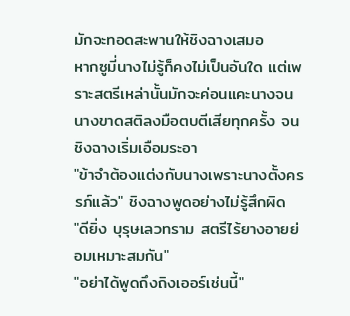มักจะทอดสะพานให้ชิงฉางเสมอ
หากซูมี่นางไม่รู้ก็คงไม่เป็นอันใด แต่เพราะสตรีเหล่านั้นมักจะค่อนแคะนางจนนางขาดสติลงมือตบตีเสียทุกครั้ง จนชิงฉางเริ่มเอือมระอา
"ข้าจำต้องแต่งกับนางเพราะนางตั้งครรภ์แล้ว" ชิงฉางพูดอย่างไม่รู้สึกผิด
"ดียิ่ง บุรุษเลวทราม สตรีไร้ยางอายย่อมเหมาะสมกัน"
"อย่าได้พูดถึงถิงเออร์เช่นนี้"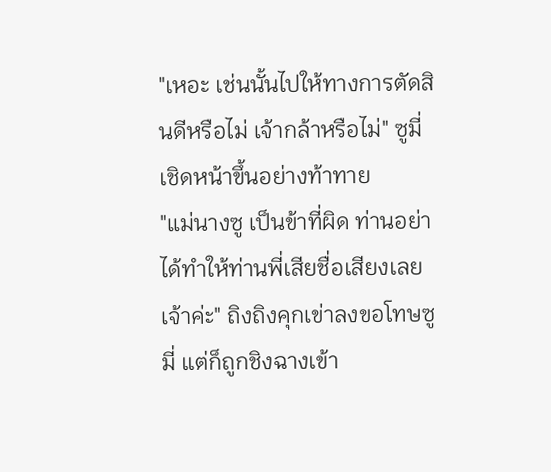"เหอะ เช่นนั้นไปให้ทางการตัดสินดีหรือไม่ เจ้ากล้าหรือไม่" ซูมี่เชิดหน้าขึ้นอย่างท้าทาย
"แม่นางซู เป็นข้าที่ผิด ท่านอย่าได้ทำให้ท่านพี่เสียชื่อเสียงเลยเจ้าค่ะ" ถิงถิงคุกเข่าลงขอโทษซูมี่ แต่ก็ถูกชิงฉางเข้า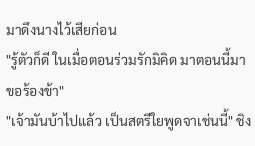มาดึงนางไว้เสียก่อน
"รู้ตัวก็ดี ในเมื่อตอนร่วมรักมิคิด มาตอนนี้มาขอร้องข้า"
"เจ้ามันบ้าไปแล้ว เป็นสตรีใยพูดจาเช่นนี้" ชิง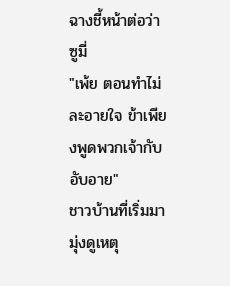ฉางชี้หน้าต่อว่าซูมี่
"เพ้ย ตอนทำไม่ละอายใจ ข้าเพียงพูดพวกเจ้ากับอับอาย"
ชาวบ้านที่เริ่มมามุ่งดูเหตุ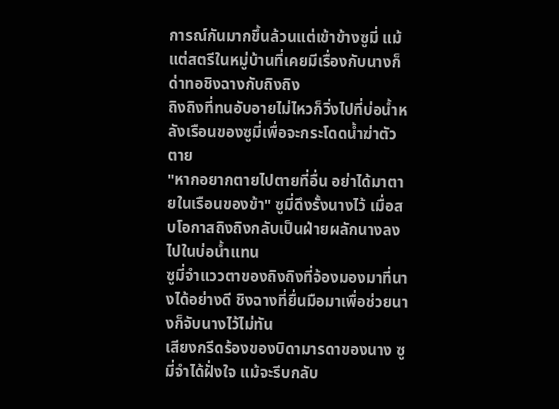การณ์กันมากขึ้นล้วนแต่เข้าข้างซูมี่ แม้แต่สตรีในหมู่บ้านที่เคยมีเรื่องกับนางก็ด่าทอชิงฉางกับถิงถิง
ถิงถิงที่ทนอับอายไม่ไหวก็วิ่งไปที่บ่อน้ำหลังเรือนของซูมี่เพื่อจะกระโดดน้ำฆ่าตัวตาย
"หากอยากตายไปตายที่อื่น อย่าได้มาตายในเรือนของข้า" ซูมี่ดึงรั้งนางไว้ เมื่อสบโอกาสถิงถิงกลับเป็นฝ่ายผลักนางลงไปในบ่อน้ำแทน
ซูมี่จำแววตาของถิงถิงที่จ้องมองมาที่นางได้อย่างดี ชิงฉางที่ยื่นมือมาเพื่อช่วยนางก็จับนางไว้ไม่ทัน
เสียงกรีดร้องของบิดามารดาของนาง ซูมี่จำได้ฝั่งใจ แม้จะรีบกลับ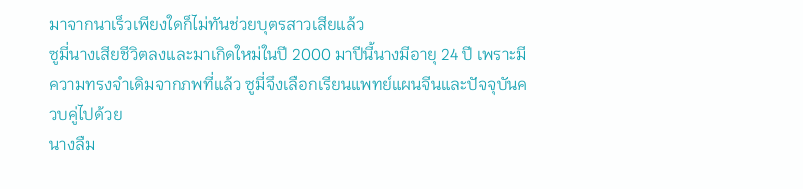มาจากนาเร็วเพียงใดก็ไม่ทันช่วยบุตรสาวเสียแล้ว
ซูมี่นางเสียชีวิตลงและมาเกิดใหม่ในปี 2000 มาปีนี้นางมีอายุ 24 ปี เพราะมีความทรงจำเดิมจากภพที่แล้ว ซูมี่จึงเลือกเรียนแพทย์แผนจีนและปัจจุบันควบคู่ไปด้วย
นางลืม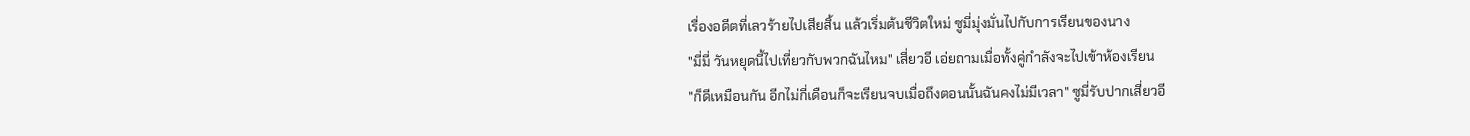เรื่องอดีตที่เลวร้ายไปเสียสิ้น แล้วเริ่มต้นชีวิตใหม่ ซูมี่มุ่งมั่นไปกับการเรียนของนาง
"มี่มี่ วันหยุดนี้ไปเที่ยวกับพวกฉันไหม" เสี่ยวอี เอ่ยถามเมื่อทั้งคู่กำลังจะไปเข้าห้องเรียน
"ก็ดีเหมือนกัน อีกไม่กี่เดือนก็จะเรียนจบเมื่อถึงตอนนั้นฉันคงไม่มีเวลา" ซูมี่รับปากเสี่ยวอี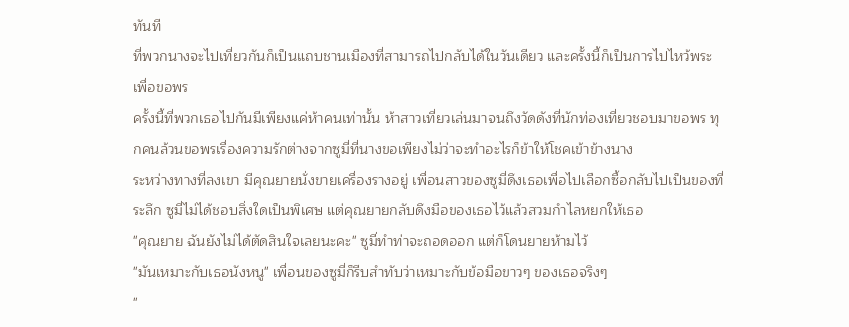ทันที
ที่พวกนางจะไปเที่ยวกันก็เป็นแถบชานเมืองที่สามารถไปกลับได้ในวันเดียว และครั้งนี้ก็เป็นการไปไหว้พระเพื่อขอพร
ครั้งนี้ที่พวกเธอไปกันมีเพียงแค่ห้าคนเท่านั้น ห้าสาวเที่ยวเล่นมาจนถึงวัดดังที่นักท่องเที่ยวชอบมาขอพร ทุกคนล้วนขอพรเรื่องความรักต่างจากซูมี่ที่นางขอเพียงไม่ว่าจะทำอะไรก็ข้าให้โชคเข้าข้างนาง
ระหว่างทางที่ลงเขา มีคุณยายนั่งขายเครื่องรางอยู่ เพื่อนสาวของซูมี่ดึงเธอเพื่อไปเลือกซื้อกลับไปเป็นของที่ระลึก ซูมี่ไม่ได้ชอบสิ่งใดเป็นพิเศษ แต่คุณยายกลับดึงมือของเธอไว้แล้วสวมกำไลหยกให้เธอ
"คุณยาย ฉันยังไม่ได้ตัดสินใจเลยนะคะ" ซูมี่ทำท่าจะถอดออก แต่ก็โดนยายห้ามไว้
"มันเหมาะกับเธอนังหนู" เพื่อนของซูมี่ก็รีบสำทับว่าเหมาะกับข้อมือขาวๆ ของเธอจริงๆ
"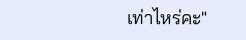เท่าไหร่คะ"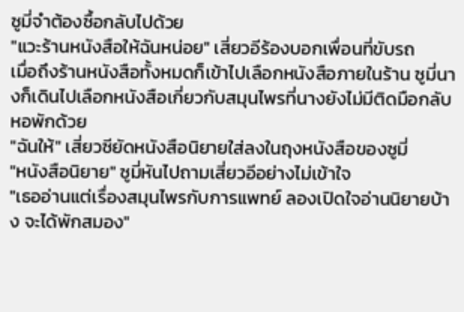ซูมี่จำต้องซื้อกลับไปด้วย
"แวะร้านหนังสือให้ฉันหน่อย" เสี่ยวอีร้องบอกเพื่อนที่ขับรถ
เมื่อถึงร้านหนังสือทั้งหมดก็เข้าไปเลือกหนังสือภายในร้าน ซูมี่นางก็เดินไปเลือกหนังสือเกี่ยวกับสมุนไพรที่นางยังไม่มีติดมือกลับหอพักด้วย
"ฉันให้" เสี่ยวซียัดหนังสือนิยายใส่ลงในถุงหนังสือของซูมี่
"หนังสือนิยาย" ซูมี่หันไปถามเสี่ยวอีอย่างไม่เข้าใจ
"เธออ่านแต่เรื่องสมุนไพรกับการแพทย์ ลองเปิดใจอ่านนิยายบ้าง จะได้พักสมอง"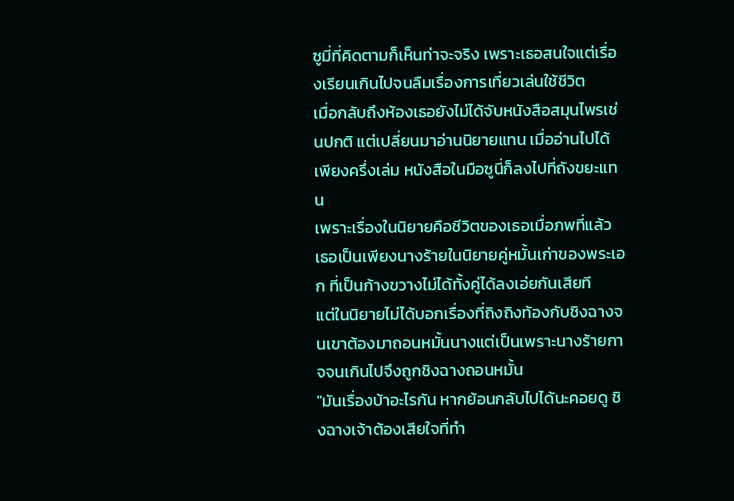ซูมี่ที่คิดตามก็เห็นท่าจะจริง เพราะเธอสนใจแต่เรื่องเรียนเกินไปจนลืมเรื่องการเที่ยวเล่นใช้ชีวิต
เมื่อกลับถึงห้องเธอยังไม่ได้จับหนังสือสมุนไพรเช่นปกติ แต่เปลี่ยนมาอ่านนิยายแทน เมื่ออ่านไปได้เพียงครึ่งเล่ม หนังสือในมือซูนี่ก็ลงไปที่ถังขยะแทน
เพราะเรื่องในนิยายคือชีวิตของเธอเมื่อภพที่แล้ว เธอเป็นเพียงนางร้ายในนิยายคู่หมั้นเก่าของพระเอก ที่เป็นก้างขวางไม่ได้ทั้งคู่ได้ลงเอ่ยกันเสียที
แต่ในนิยายไม่ได้บอกเรื่องที่ถิงถิงท้องกับชิงฉางจนเขาต้องมาถอนหมั้นนางแต่เป็นเพราะนางร้ายกาจจนเกินไปจึงถูกชิงฉางถอนหมั้น
"มันเรื่องบ้าอะไรกัน หากย้อนกลับไปได้นะคอยดู ชิงฉางเจ้าต้องเสียใจที่ทำ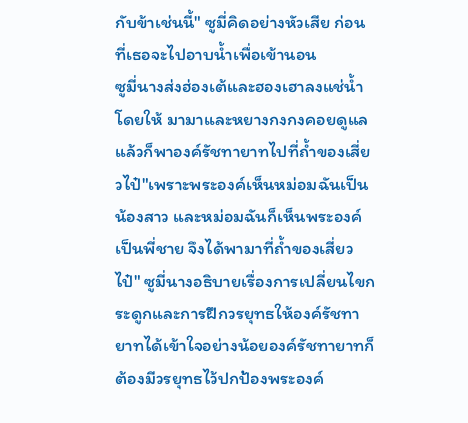กับข้าเช่นนี้" ซูมี่คิดอย่างหัวเสีย ก่อนที่เธอจะไปอาบน้ำเพื่อเข้านอน
ซูมี่นางส่งฮ่องเต้และฮองเฮาลงแช่น้ำโดยให้ มามาและหยางกงกงคอยดูแลแล้วก็พาองค์รัชทายาทไปที่ถ้ำของเสี่ยวไป๋"เพราะพระองค์เห็นหม่อมฉันเป็นน้องสาว และหม่อมฉันก็เห็นพระองค์เป็นพี่ชาย จึงได้พามาที่ถ้ำของเสี่ยวไป๋" ซูมี่นางอธิบายเรื่องการเปลี่ยนไขกระดูกและการฝึกวรยุทธให้องค์รัชทายาทได้เข้าใจอย่างน้อยองค์รัชทายาทก็ต้องมีวรยุทธไว้ปกป้องพระองค์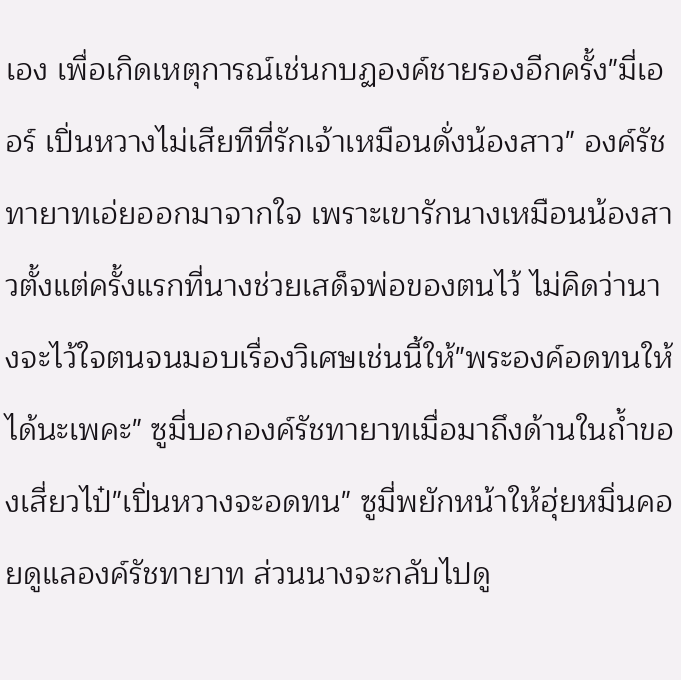เอง เพื่อเกิดเหตุการณ์เช่นกบฏองค์ชายรองอีกครั้ง"มี่เออร์ เปิ่นหวางไม่เสียทีที่รักเจ้าเหมือนดั่งน้องสาว" องค์รัชทายาทเอ่ยออกมาจากใจ เพราะเขารักนางเหมือนน้องสาวตั้งแต่ครั้งแรกที่นางช่วยเสด็จพ่อของตนไว้ ไม่คิดว่านางจะไว้ใจตนจนมอบเรื่องวิเศษเช่นนี้ให้"พระองค์อดทนให้ได้นะเพคะ" ซูมี่บอกองค์รัชทายาทเมื่อมาถึงด้านในถ้ำของเสี่ยวไป๋"เปิ่นหวางจะอดทน" ซูมี่พยักหน้าให้ฮุ่ยหมิ่นคอยดูแลองค์รัชทายาท ส่วนนางจะกลับไปดู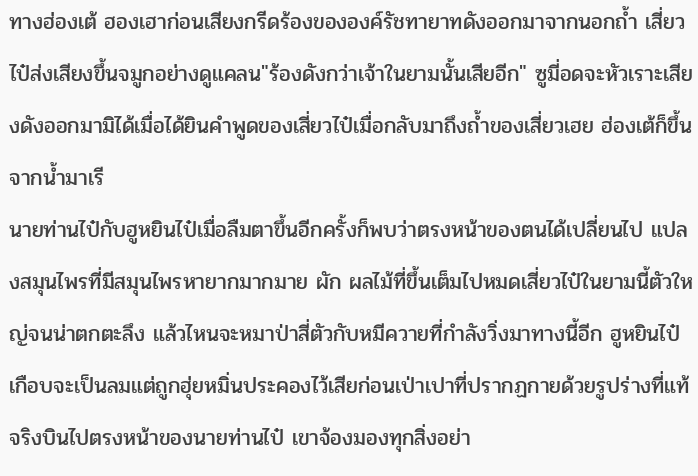ทางฮ่องเต้ ฮองเฮาก่อนเสียงกรีดร้องขององค์รัชทายาทดังออกมาจากนอกถ้ำ เสี่ยวไป๋ส่งเสียงขึ้นจมูกอย่างดูแคลน"ร้องดังกว่าเจ้าในยามนั้นเสียอีก" ซูมี่อดจะหัวเราะเสียงดังออกมามิได้เมื่อได้ยินคำพูดของเสี่ยวไป๋เมื่อกลับมาถึงถ้ำของเสี่ยวเฮย ฮ่องเต้ก็ขึ้นจากน้ำมาเรี
นายท่านไป๋กับฮูหยินไป๋เมื่อลืมตาขึ้นอีกครั้งก็พบว่าตรงหน้าของตนได้เปลี่ยนไป แปลงสมุนไพรที่มีสมุนไพรหายากมากมาย ผัก ผลไม้ที่ขึ้นเต็มไปหมดเสี่ยวไป๋ในยามนี้ตัวใหญ่จนน่าตกตะลึง แล้วไหนจะหมาป่าสี่ตัวกับหมีควายที่กำลังวิ่งมาทางนี้อีก ฮูหยินไป๋เกือบจะเป็นลมแต่ถูกฮุ่ยหมิ่นประคองไว้เสียก่อนเป่าเปาที่ปรากฏกายด้วยรูปร่างที่แท้จริงบินไปตรงหน้าของนายท่านไป๋ เขาจ้องมองทุกสิ่งอย่า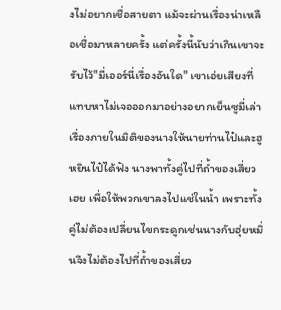งไม่อยากเชื่อสายตา แม้จะผ่านเรื่องน่าเหลือเชื่อมาหลายครั้ง แต่ครั้งนี้นับว่าเกินเขาจะรับไว้"มี่เออร์นี่เรื่องอันใด" เขาเอ่ยเสียงที่แทบหาไม่เจอออกมาอย่างอยากเย็นซูมี่เล่าเรื่องภายในมิติของนางให้นายท่านไป๋และฮูหยินไป๋ได้ฟัง นางพาทั้งคู่ไปที่ถ้ำของเสี่ยวเฮย เพื่อให้พวกเขาลงไปแช่ในน้ำ เพราะทั้งคู่ไม่ต้องเปลี่ยนไขกระดูกเช่นนางกับฮุ่ยหมิ่นจึงไม่ต้องไปที่ถ้ำของเสี่ยว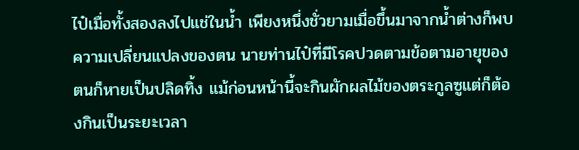ไป๋เมื่อทั้งสองลงไปแช่ในน้ำ เพียงหนึ่งชั่วยามเมื่อขึ้นมาจากน้ำต่างก็พบความเปลี่ยนแปลงของตน นายท่านไป๋ที่มีโรคปวดตามข้อตามอายุของตนก็หายเป็นปลิดทิ้ง แม้ก่อนหน้านี้จะกินผักผลไม้ของตระกูลซูแต่ก็ต้องกินเป็นระยะเวลา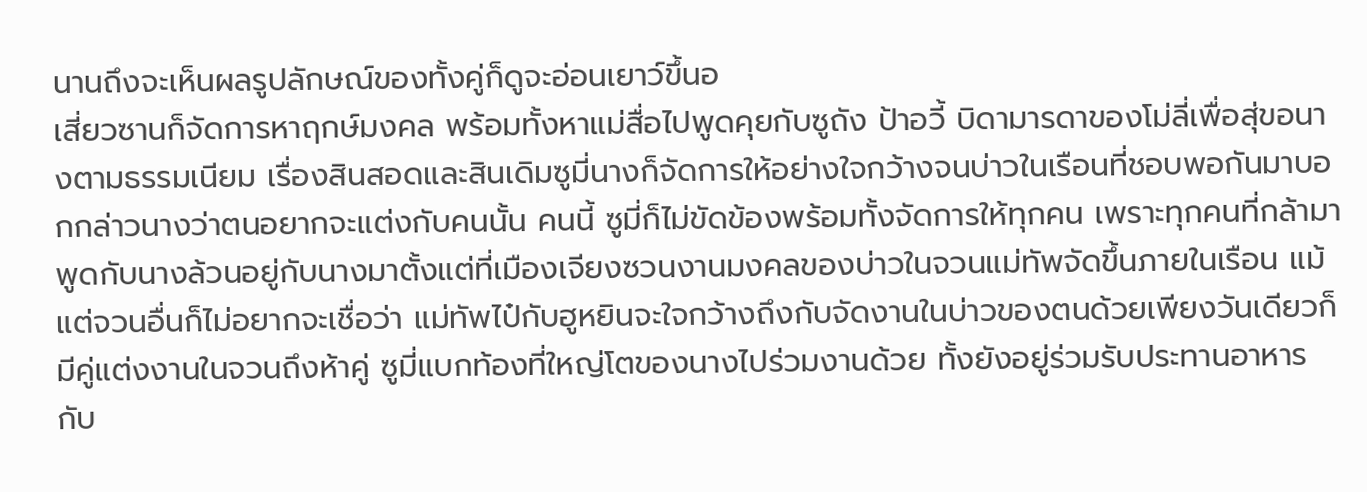นานถึงจะเห็นผลรูปลักษณ์ของทั้งคู่ก็ดูจะอ่อนเยาว์ขึ้นอ
เสี่ยวซานก็จัดการหาฤกษ์มงคล พร้อมทั้งหาแม่สื่อไปพูดคุยกับซูถัง ป้าอวี้ บิดามารดาของโม่ลี่เพื่อสุ่ขอนางตามธรรมเนียม เรื่องสินสอดและสินเดิมซูมี่นางก็จัดการให้อย่างใจกว้างจนบ่าวในเรือนที่ชอบพอกันมาบอกกล่าวนางว่าตนอยากจะแต่งกับคนนั้น คนนี้ ซูมี่ก็ไม่ขัดข้องพร้อมทั้งจัดการให้ทุกคน เพราะทุกคนที่กล้ามาพูดกับนางล้วนอยู่กับนางมาตั้งแต่ที่เมืองเจียงซวนงานมงคลของบ่าวในจวนแม่ทัพจัดขึ้นภายในเรือน แม้แต่จวนอื่นก็ไม่อยากจะเชื่อว่า แม่ทัพไป๋กับฮูหยินจะใจกว้างถึงกับจัดงานในบ่าวของตนด้วยเพียงวันเดียวก็มีคู่แต่งงานในจวนถึงห้าคู่ ซูมี่แบกท้องที่ใหญ่โตของนางไปร่วมงานด้วย ทั้งยังอยู่ร่วมรับประทานอาหารกับ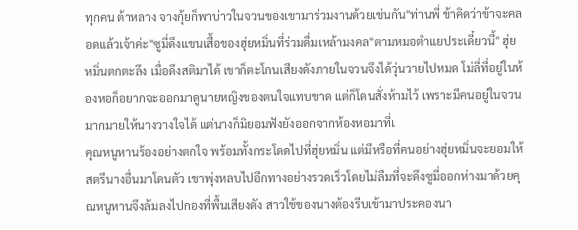ทุกคน ต้าหลาง จางกุ้ยก็พาบ่าวในจวนของเขามาร่วมงานด้วยเช่นกัน"ท่านพี่ ข้าคิดว่าข้าจะคลอดแล้วเจ้าค่ะ"ซูมี่ดึงแขนเสื้อของฮุ่ยหมิ่นที่ร่วมดื่มเหล้ามงคล"ตามหมอตำแยประเดี๋ยวนี้" ฮุ่ยหมิ่นตกตะลึง เมื่อดึงสติมาได้ เขาก็ตะโกนเสียงดังภายในจวนจึงได้วุ่นวายไปหมด โม่ลี่ที่อยู่ในห้องหอก็อยากจะออกมาดูนายหญิงของตนใจแทบขาด แต่ก็โดนสั่งห้ามไว้ เพราะมีคนอยู่ในจวนมากมายให้นางวางใจได้ แต่นางก็มิยอมฟังยังออกจากห้องหอมาที่เ
คุณหนูหานร้องอย่างตกใจ พร้อมทั้งกระโดดไปที่ฮุ่ยหมิ่น แต่มีหรือที่คนอย่างฮุ่ยหมิ่นจะยอมให้สตรีนางอื่นมาโดนตัว เขาพุ่งหลบไปอีกทางอย่างรวดเร็วโดยไม่ลืมที่จะดึงซูมี่ออกห่างมาด้วยคุณหนูหานจึงล้มลงไปกองที่พื้นเสียงดัง สาวใช้ของนางต้องรีบเข้ามาประคองนา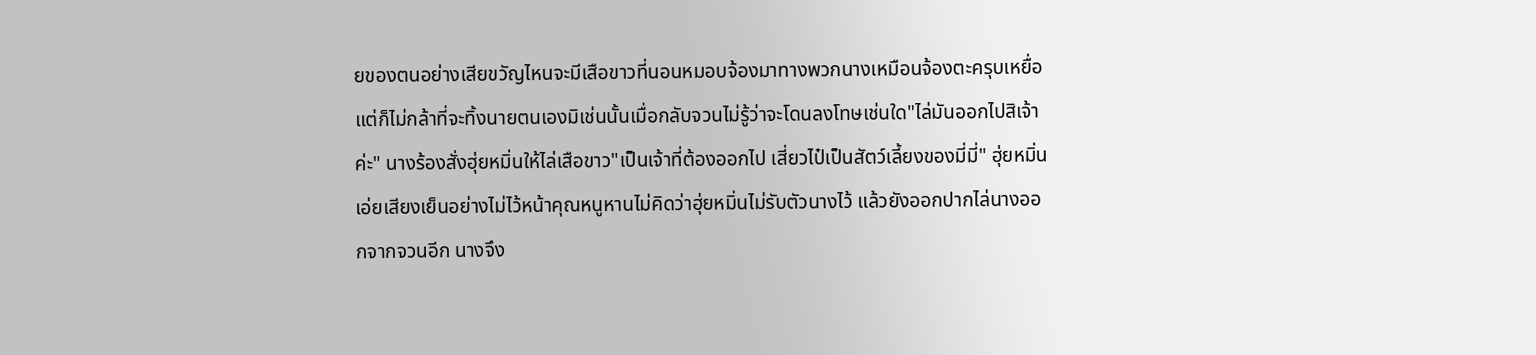ยของตนอย่างเสียขวัญไหนจะมีเสือขาวที่นอนหมอบจ้องมาทางพวกนางเหมือนจ้องตะครุบเหยื่อ แต่ก็ไม่กล้าที่จะทิ้งนายตนเองมิเช่นนั้นเมื่อกลับจวนไม่รู้ว่าจะโดนลงโทษเช่นใด"ไล่มันออกไปสิเจ้าค่ะ" นางร้องสั่งฮุ่ยหมิ่นให้ไล่เสือขาว"เป็นเจ้าที่ต้องออกไป เสี่ยวไป๋เป็นสัตว์เลี้ยงของมี่มี่" ฮุ่ยหมิ่นเอ่ยเสียงเย็นอย่างไม่ไว้หน้าคุณหนูหานไม่คิดว่าฮุ่ยหมิ่นไม่รับตัวนางไว้ แล้วยังออกปากไล่นางออกจากจวนอีก นางจึง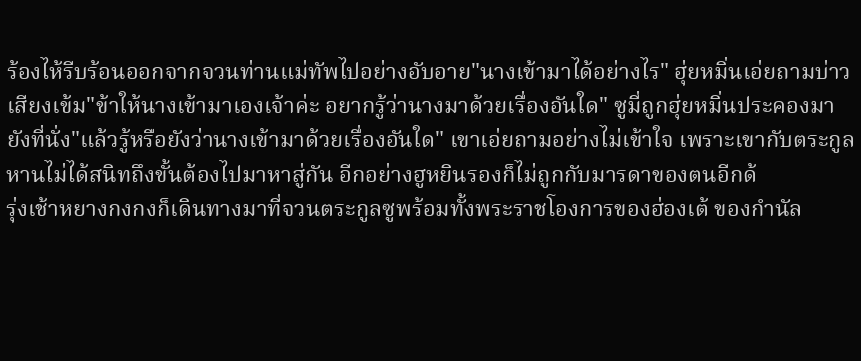ร้องไห้รีบร้อนออกจากจวนท่านแม่ทัพไปอย่างอับอาย"นางเข้ามาได้อย่างไร" ฮุ่ยหมิ่นเอ่ยถามบ่าวเสียงเข้ม"ข้าให้นางเข้ามาเองเจ้าค่ะ อยากรู้ว่านางมาด้วยเรื่องอันใด" ซูมี่ถูกฮุ่ยหมิ่นประคองมายังที่นั่ง"แล้วรู้หรือยังว่านางเข้ามาด้วยเรื่องอันใด" เขาเอ่ยถามอย่างไม่เข้าใจ เพราะเขากับตระกูลหานไม่ได้สนิทถึงขั้นต้องไปมาหาสู่กัน อีกอย่างฮูหยินรองก็ไม่ถูกกับมารดาของตนอีกด้
รุ่งเช้าหยางกงกงก็เดินทางมาที่จวนตระกูลซูพร้อมทั้งพระราชโองการของฮ่องเต้ ของกำนัล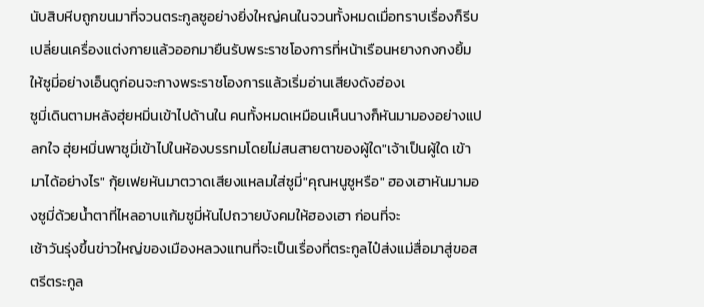นับสิบหีบถูกขนมาที่จวนตระกูลซูอย่างยิ่งใหญ่คนในจวนทั้งหมดเมื่อทราบเรื่องก็รีบเปลี่ยนเครื่องแต่งกายแล้วออกมายืนรับพระราชโองการที่หน้าเรือนหยางกงกงยิ้มให้ซูมี่อย่างเอ็นดูก่อนจะกางพระราชโองการแล้วเริ่มอ่านเสียงดังฮ่องเ
ซูมี่เดินตามหลังฮุ่ยหมิ่นเข้าไปด้านใน คนทั้งหมดเหมือนเห็นนางก็หันมามองอย่างแปลกใจ ฮุ่ยหมิ่นพาซูมี่เข้าไปในห้องบรรทมโดยไม่สนสายตาของผู้ใด"เจ้าเป็นผู้ใด เข้ามาได้อย่างไร" กุ้ยเฟยหันมาตวาดเสียงแหลมใส่ซูมี่"คุณหนูซูหรือ" ฮองเฮาหันมามองซูมี่ด้วยน้ำตาที่ไหลอาบแก้มซูมี่หันไปถวายบังคมให้ฮองเฮา ก่อนที่จะ
เช้าวันรุ่งขึ้นข่าวใหญ่ของเมืองหลวงแทนที่จะเป็นเรื่องที่ตระกูลไป๋ส่งแม่สื่อมาสู่ขอสตรีตระกูล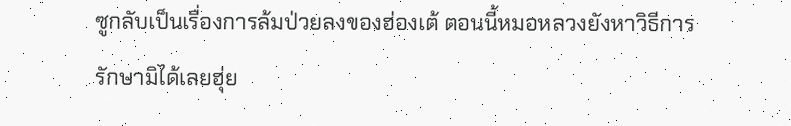ซูกลับเป็นเรื่องการล้มป่วยลงของฮ่องเต้ ตอนนี้หมอหลวงยังหาวิธีการรักษามิได้เลยฮุ่ย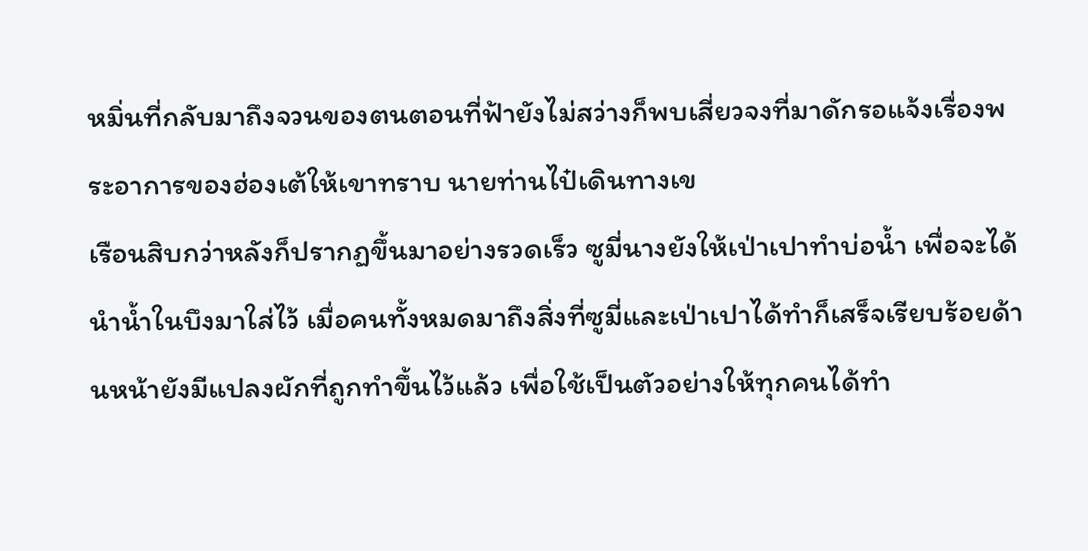หมิ่นที่กลับมาถึงจวนของตนตอนที่ฟ้ายังไม่สว่างก็พบเสี่ยวจงที่มาดักรอแจ้งเรื่องพระอาการของฮ่องเต้ให้เขาทราบ นายท่านไป๋เดินทางเข
เรือนสิบกว่าหลังก็ปรากฏขึ้นมาอย่างรวดเร็ว ซูมี่นางยังให้เป่าเปาทำบ่อน้ำ เพื่อจะได้นำน้ำในบึงมาใส่ไว้ เมื่อคนทั้งหมดมาถึงสิ่งที่ซูมี่และเป่าเปาได้ทำก็เสร็จเรียบร้อยด้านหน้ายังมีแปลงผักที่ถูกทำขึ้นไว้แล้ว เพื่อใช้เป็นตัวอย่างให้ทุกคนได้ทำ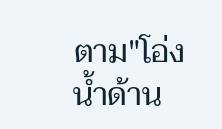ตาม"โอ่งน้ำด้าน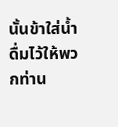นั้นข้าใส่น้ำดื่มไว้ให้พวกท่าน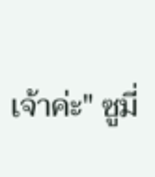เจ้าค่ะ" ซูมี่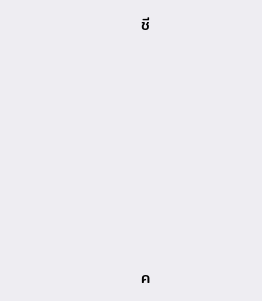ชี












ค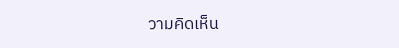วามคิดเห็น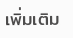เพิ่มเติม